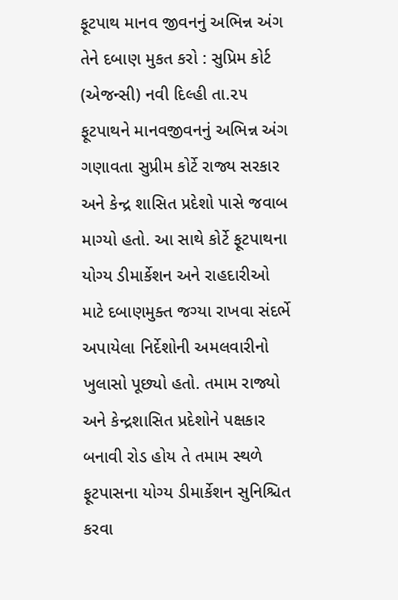ફૂટપાથ માનવ જીવનનું અભિન્ન અંગ તેને દબાણ મુકત કરો : સુપ્રિમ કોર્ટ
(એજન્સી) નવી દિલ્હી તા.૨૫
ફૂટપાથને માનવજીવનનું અભિન્ન અંગ ગણાવતા સુપ્રીમ કોર્ટે રાજ્ય સરકાર અને કેન્દ્ર શાસિત પ્રદેશો પાસે જવાબ માગ્યો હતો. આ સાથે કોર્ટે ફૂટપાથના યોગ્ય ડીમાર્કેશન અને રાહદારીઓ માટે દબાણમુક્ત જગ્યા રાખવા સંદર્ભે અપાયેલા નિર્દેશોની અમલવારીનો ખુલાસો પૂછ્યો હતો. તમામ રાજ્યો અને કેન્દ્રશાસિત પ્રદેશોને પક્ષકાર બનાવી રોડ હોય તે તમામ સ્થળે ફૂટપાસના યોગ્ય ડીમાર્કેશન સુનિશ્ચિત કરવા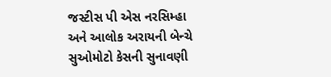જસ્ટીસ પી એસ નરસિમ્હા અને આલોક અરાયની બેન્ચે સુઓમોટો કેસની સુનાવણી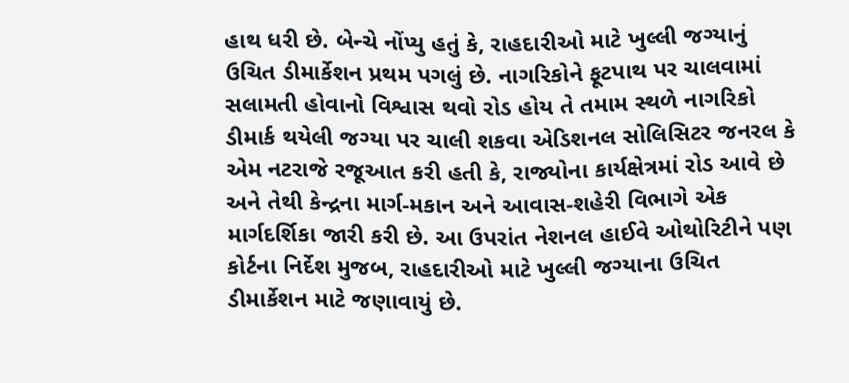હાથ ધરી છે. બેન્ચે નોંપ્યુ હતું કે, રાહદારીઓ માટે ખુલ્લી જગ્યાનું ઉચિત ડીમાર્કેશન પ્રથમ પગલું છે. નાગરિકોને ફૂટપાથ પર ચાલવામાં સલામતી હોવાનો વિશ્વાસ થવો રોડ હોય તે તમામ સ્થળે નાગરિકો ડીમાર્ક થયેલી જગ્યા પર ચાલી શકવા એડિશનલ સોલિસિટર જનરલ કે એમ નટરાજે રજૂઆત કરી હતી કે, રાજ્યોના કાર્યક્ષેત્રમાં રોડ આવે છે અને તેથી કેન્દ્રના માર્ગ-મકાન અને આવાસ-શહેરી વિભાગે એક માર્ગદર્શિકા જારી કરી છે. આ ઉપરાંત નેશનલ હાઈવે ઓથોરિટીને પણ કોર્ટના નિર્દેશ મુજબ, રાહદારીઓ માટે ખુલ્લી જગ્યાના ઉચિત ડીમાર્કેશન માટે જણાવાયું છે.